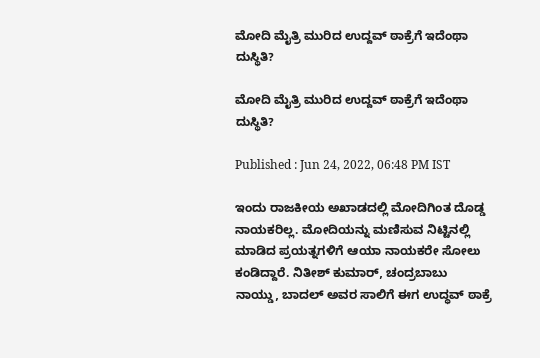ಮೋದಿ ಮೈತ್ರಿ ಮುರಿದ ಉದ್ದವ್ ಠಾಕ್ರೆಗೆ ಇದೆಂಥಾ ದುಸ್ಥಿತಿ?

ಮೋದಿ ಮೈತ್ರಿ ಮುರಿದ ಉದ್ದವ್ ಠಾಕ್ರೆಗೆ ಇದೆಂಥಾ ದುಸ್ಥಿತಿ?

Published : Jun 24, 2022, 06:48 PM IST

ಇಂದು ರಾಜಕೀಯ ಅಖಾಡದಲ್ಲಿ ಮೋದಿಗಿಂತ ದೊಡ್ಡ ನಾಯಕರಿಲ್ಲ. ಮೋದಿಯನ್ನು ಮಣಿಸುವ ನಿಟ್ಟಿನಲ್ಲಿ ಮಾಡಿದ ಪ್ರಯತ್ನಗಳಿಗೆ ಆಯಾ ನಾಯಕರೇ ಸೋಲು ಕಂಡಿದ್ದಾರೆ. ನಿತೀಶ್ ಕುಮಾರ್, ಚಂದ್ರಬಾಬು ನಾಯ್ಡು, ಬಾದಲ್ ಅವರ ಸಾಲಿಗೆ ಈಗ ಉದ್ಧವ್‌ ಠಾಕ್ರೆ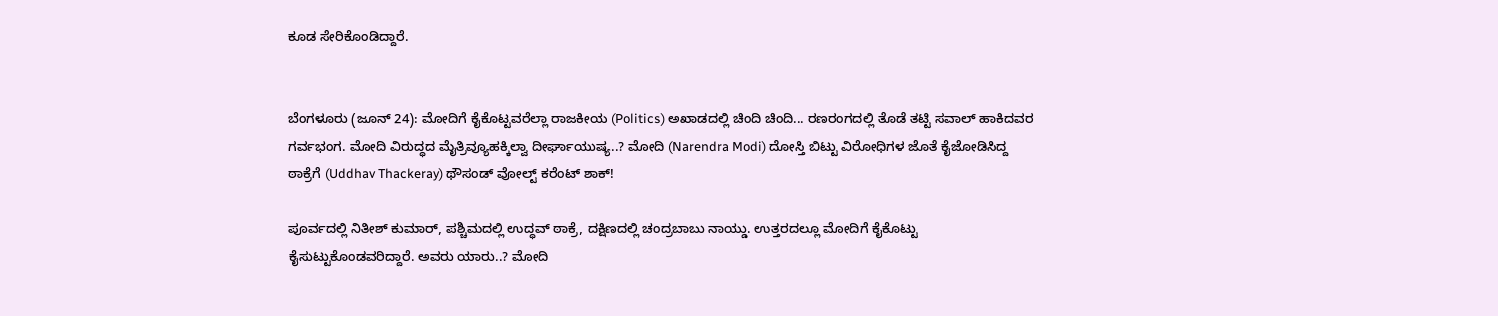ಕೂಡ ಸೇರಿಕೊಂಡಿದ್ದಾರೆ.


ಬೆಂಗಳೂರು (ಜೂನ್ 24): ಮೋದಿಗೆ ಕೈಕೊಟ್ಟವರೆಲ್ಲಾ ರಾಜಕೀಯ (Politics) ಅಖಾಡದಲ್ಲಿ ಚಿಂದಿ ಚಿಂದಿ... ರಣರಂಗದಲ್ಲಿ ತೊಡೆ ತಟ್ಟಿ ಸವಾಲ್ ಹಾಕಿದವರ ಗರ್ವಭಂಗ. ಮೋದಿ ವಿರುದ್ಧದ ಮೈತ್ರಿವ್ಯೂಹಕ್ಕಿಲ್ವಾ ದೀರ್ಘಾಯುಷ್ಯ..? ಮೋದಿ (Narendra Modi) ದೋಸ್ತಿ ಬಿಟ್ಟು ವಿರೋಧಿಗಳ ಜೊತೆ ಕೈಜೋಡಿಸಿದ್ದ ಠಾಕ್ರೆಗೆ (Uddhav Thackeray) ಥೌಸಂಡ್ ವೋಲ್ಟ್ ಕರೆಂಟ್ ಶಾಕ್!

ಪೂರ್ವದಲ್ಲಿ ನಿತೀಶ್ ಕುಮಾರ್, ಪಶ್ಚಿಮದಲ್ಲಿ ಉದ್ಧವ್ ಠಾಕ್ರೆ, ದಕ್ಷಿಣದಲ್ಲಿ ಚಂದ್ರಬಾಬು ನಾಯ್ಡು. ಉತ್ತರದಲ್ಲೂ ಮೋದಿಗೆ ಕೈಕೊಟ್ಟು ಕೈಸುಟ್ಟುಕೊಂಡವರಿದ್ದಾರೆ. ಅವರು ಯಾರು..? ಮೋದಿ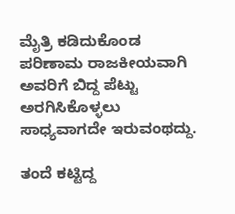ಮೈತ್ರಿ ಕಡಿದುಕೊಂಡ ಪರಿಣಾಮ ರಾಜಕೀಯವಾಗಿ ಅವರಿಗೆ ಬಿದ್ದ ಪೆಟ್ಟು ಅರಗಿಸಿಕೊಳ್ಳಲು ಸಾಧ್ಯವಾಗದೇ ಇರುವಂಥದ್ದು.

ತಂದೆ ಕಟ್ಟಿದ್ದ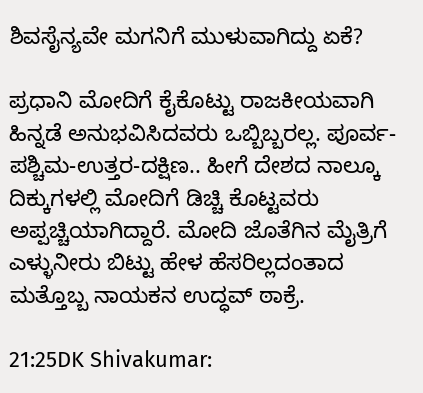ಶಿವಸೈನ್ಯವೇ ಮಗನಿಗೆ ಮುಳುವಾಗಿದ್ದು ಏಕೆ?

ಪ್ರಧಾನಿ ಮೋದಿಗೆ ಕೈಕೊಟ್ಟು ರಾಜಕೀಯವಾಗಿ ಹಿನ್ನಡೆ ಅನುಭವಿಸಿದವರು ಒಬ್ಬಿಬ್ಬರಲ್ಲ. ಪೂರ್ವ-ಪಶ್ಚಿಮ-ಉತ್ತರ-ದಕ್ಷಿಣ.. ಹೀಗೆ ದೇಶದ ನಾಲ್ಕೂ ದಿಕ್ಕುಗಳಲ್ಲಿ ಮೋದಿಗೆ ಡಿಚ್ಚಿ ಕೊಟ್ಟವರು ಅಪ್ಪಚ್ಚಿಯಾಗಿದ್ದಾರೆ. ಮೋದಿ ಜೊತೆಗಿನ ಮೈತ್ರಿಗೆ ಎಳ್ಳುನೀರು ಬಿಟ್ಟು ಹೇಳ ಹೆಸರಿಲ್ಲದಂತಾದ ಮತ್ತೊಬ್ಬ ನಾಯಕನ ಉದ್ಧವ್ ಠಾಕ್ರೆ.

21:25DK Shivakumar: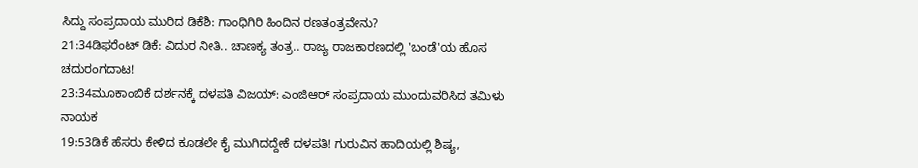ಸಿದ್ದು ಸಂಪ್ರದಾಯ ಮುರಿದ ಡಿಕೆಶಿ: ಗಾಂಧಿಗಿರಿ ಹಿಂದಿನ ರಣತಂತ್ರವೇನು?
21:34ಡಿಫರೆಂಟ್ ಡಿಕೆ: ವಿದುರ ನೀತಿ.. ಚಾಣಕ್ಯ ತಂತ್ರ.. ರಾಜ್ಯ ರಾಜಕಾರಣದಲ್ಲಿ 'ಬಂಡೆ'ಯ ಹೊಸ ಚದುರಂಗದಾಟ!
23:34ಮೂಕಾಂಬಿಕೆ ದರ್ಶನಕ್ಕೆ ದಳಪತಿ ವಿಜಯ್: ಎಂಜಿಆರ್‌ ಸಂಪ್ರದಾಯ ಮುಂದುವರಿಸಿದ ತಮಿಳು ನಾಯಕ
19:53ಡಿಕೆ ಹೆಸರು ಕೇಳಿದ ಕೂಡಲೇ ಕೈ ಮುಗಿದದ್ದೇಕೆ ದಳಪತಿ! ಗುರುವಿನ ಹಾದಿಯಲ್ಲಿ ಶಿಷ್ಯ,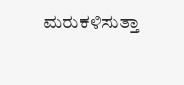ಮರುಕಳಿಸುತ್ತಾ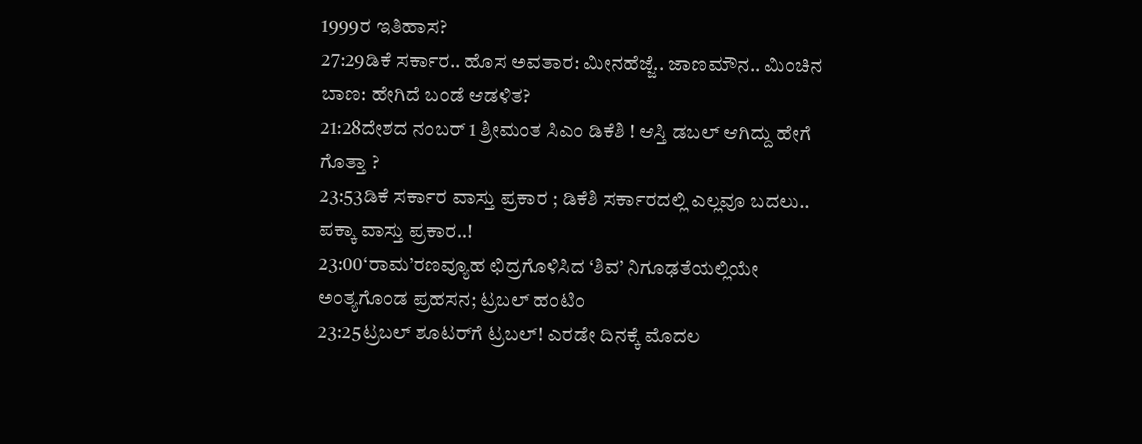1999ರ ಇತಿಹಾಸ?
27:29ಡಿಕೆ ಸರ್ಕಾರ.. ಹೊಸ ಅವತಾರ: ಮೀನಹೆಜ್ಜೆ.. ಜಾಣಮೌನ.. ಮಿಂಚಿನ ಬಾಣ: ಹೇಗಿದೆ ಬಂಡೆ ಆಡಳಿತ?
21:28ದೇಶದ ನಂಬರ್ 1 ಶ್ರೀಮಂತ ಸಿಎಂ ಡಿಕೆಶಿ ! ಆಸ್ತಿ ಡಬಲ್ ಆಗಿದ್ದು ಹೇಗೆ ಗೊತ್ತಾ ?
23:53ಡಿಕೆ ಸರ್ಕಾರ ವಾಸ್ತು ಪ್ರಕಾರ ; ಡಿಕೆಶಿ ಸರ್ಕಾರದಲ್ಲಿ ಎಲ್ಲವೂ ಬದಲು.. ಪಕ್ಕಾ ವಾಸ್ತು ಪ್ರಕಾರ..!
23:00‘ರಾಮ’ರಣವ್ಯೂಹ ಛಿದ್ರಗೊಳಿಸಿದ ‘ಶಿವ’ ನಿಗೂಢತೆಯಲ್ಲಿಯೇ ಅಂತ್ಯಗೊಂಡ ಪ್ರಹಸನ; ಟ್ರಬಲ್ ಹಂಟಿಂ
23:25ಟ್ರಬಲ್ ಶೂಟರ್‌ಗೆ ಟ್ರಬಲ್! ಎರಡೇ ದಿನಕ್ಕೆ ಮೊದಲ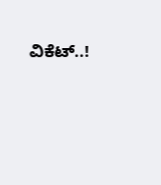ವಿಕೆಟ್..!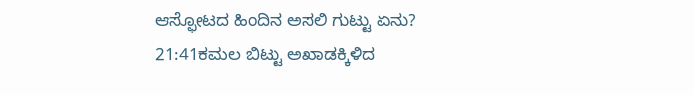ಆಸ್ಫೋಟದ ಹಿಂದಿನ ಅಸಲಿ ಗುಟ್ಟು ಏನು?
21:41ಕಮಲ ಬಿಟ್ಟು ಅಖಾಡಕ್ಕಿಳಿದ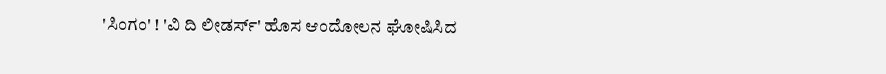'ಸಿಂಗಂ' ! 'ವಿ ದಿ ಲೀಡರ್ಸ್' ಹೊಸ ಆಂದೋಲನ ಘೋಷಿಸಿದ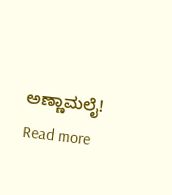ಅಣ್ಣಾಮಲೈ!
Read more